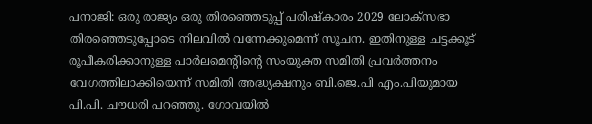പനാജി: ഒരു രാജ്യം ഒരു തിരഞ്ഞെടുപ്പ് പരിഷ്കാരം 2029 ലോക്സഭാ തിരഞ്ഞെടുപ്പോടെ നിലവിൽ വന്നേക്കുമെന്ന് സൂചന. ഇതിനുള്ള ചട്ടക്കൂട് രൂപീകരിക്കാനുള്ള പാർലമെന്റിന്റെ സംയുക്ത സമിതി പ്രവർത്തനം വേഗത്തിലാക്കിയെന്ന് സമിതി അദ്ധ്യക്ഷനും ബി.ജെ.പി എം.പിയുമായ പി.പി. ചൗധരി പറഞ്ഞു. ഗോവയിൽ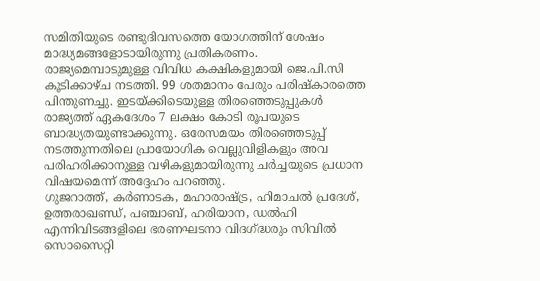സമിതിയുടെ രണ്ടുദിവസത്തെ യോഗത്തിന് ശേഷം മാദ്ധ്യമങ്ങളോടായിരുന്നു പ്രതികരണം.
രാജ്യമെമ്പാടുമുള്ള വിവിധ കക്ഷികളുമായി ജെ.പി.സി കൂടിക്കാഴ്ച നടത്തി. 99 ശതമാനം പേരും പരിഷ്കാരത്തെ പിന്തുണച്ചു. ഇടയ്ക്കിടെയുള്ള തിരഞ്ഞെടുപ്പുകൾ രാജ്യത്ത് ഏകദേശം 7 ലക്ഷം കോടി രൂപയുടെ ബാദ്ധ്യതയുണ്ടാക്കുന്നു. ഒരേസമയം തിരഞ്ഞെടുപ്പ് നടത്തുന്നതിലെ പ്രായോഗിക വെല്ലുവിളികളും അവ പരിഹരിക്കാനുള്ള വഴികളുമായിരുന്നു ചർച്ചയുടെ പ്രധാന വിഷയമെന്ന് അദ്ദേഹം പറഞ്ഞു.
ഗുജറാത്ത്, കർണാടക, മഹാരാഷ്ട്ര, ഹിമാചൽ പ്രദേശ്, ഉത്തരാഖണ്ഡ്, പഞ്ചാബ്, ഹരിയാന, ഡൽഹി എന്നിവിടങ്ങളിലെ ഭരണഘടനാ വിദഗ്ദ്ധരും സിവിൽ സൊസൈറ്റി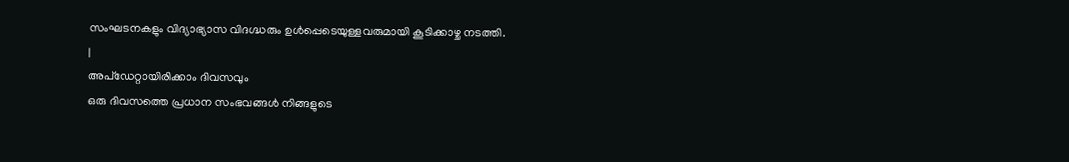സംഘടനകളും വിദ്യാഭ്യാസ വിദഗ്ദ്ധരും ഉൾപ്പെടെയുള്ളവരുമായി കൂടിക്കാഴ്ച നടത്തി.
|
അപ്ഡേറ്റായിരിക്കാം ദിവസവും
ഒരു ദിവസത്തെ പ്രധാന സംഭവങ്ങൾ നിങ്ങളുടെ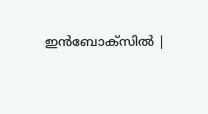ഇൻബോക്സിൽ |